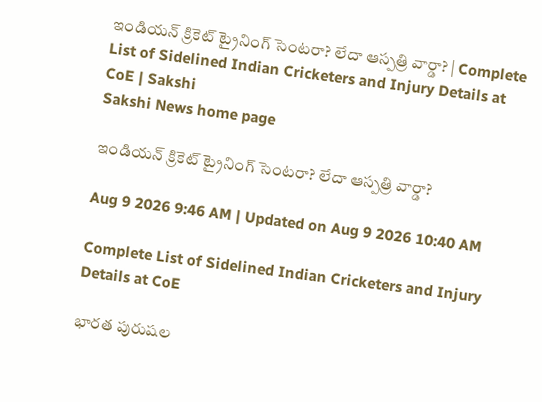ఇండియ‌న్ క్రికెట్‌ ట్రైనింగ్‌ సెంటరా? లేదా ఆస్పత్రి వార్డా? | Complete List of Sidelined Indian Cricketers and Injury Details at CoE | Sakshi
Sakshi News home page

ఇండియ‌న్ క్రికెట్‌ ట్రైనింగ్‌ సెంటరా? లేదా ఆస్పత్రి వార్డా?

Aug 9 2026 9:46 AM | Updated on Aug 9 2026 10:40 AM

Complete List of Sidelined Indian Cricketers and Injury Details at CoE

భారత పురుషల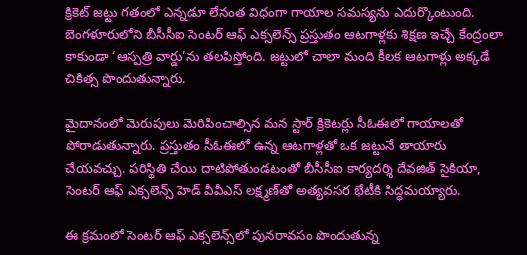క్రికెట్ జట్టు గతంలో ఎన్నడూ లేనంత విధంగా గాయాల సమస్యను ఎదుర్కొంటుంది. బెంగళూరులోని బీసీసీఐ సెంటర్ ఆఫ్ ఎక్సలెన్స్ ప్రస్తుతం ఆటగాళ్లకు శిక్షణ ఇచ్చే కేంద్రంలా కాకుండా ‘ఆస్పత్రి వార్డు’ను తలపిస్తోంది. జట్టులో చాలా మంది కీలక ఆటగాళ్లు అక్కడే చికిత్స పొం‍దుతున్నారు.

మైదానంలో మెరుపులు మెరిపించాల్సిన మన స్టార్ క్రికెటర్లు సీఓఈలో గాయాలతో పోరాడుతున్నారు. ప్రస్తుతం సీఓఈలో ఉన్న ఆటగాళ్లతో ఒక జట్టునే తాయారు చేయవచ్చు. పరిస్థితి చేయి దాటిపోతుండటంతో బీసీసీఐ కార్యదర్శి దేవజిత్ సైకియా, సెంటర్ ఆఫ్ ఎక్సలెన్స్ హెడ్ వీవీఎస్ లక్ష్మణ్‌తో అత్యవసర భేటీకి సిద్ధమయ్యారు.

ఈ క్రమంలో సెంటర్ ఆఫ్ ఎక్సలెన్స్‌లో పునరావసం పొందుతున్న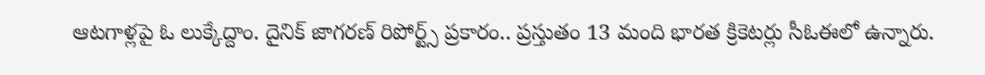ఆటగాళ్లపై ఓ లుక్కేద్దాం. దైనిక్ జాగరణ్ రిపోర్ట్స్ ప్రకారం.. ప్రస్తుతం 13 మంది భారత క్రికెటర్లు సీఓఈలో ఉన్నారు.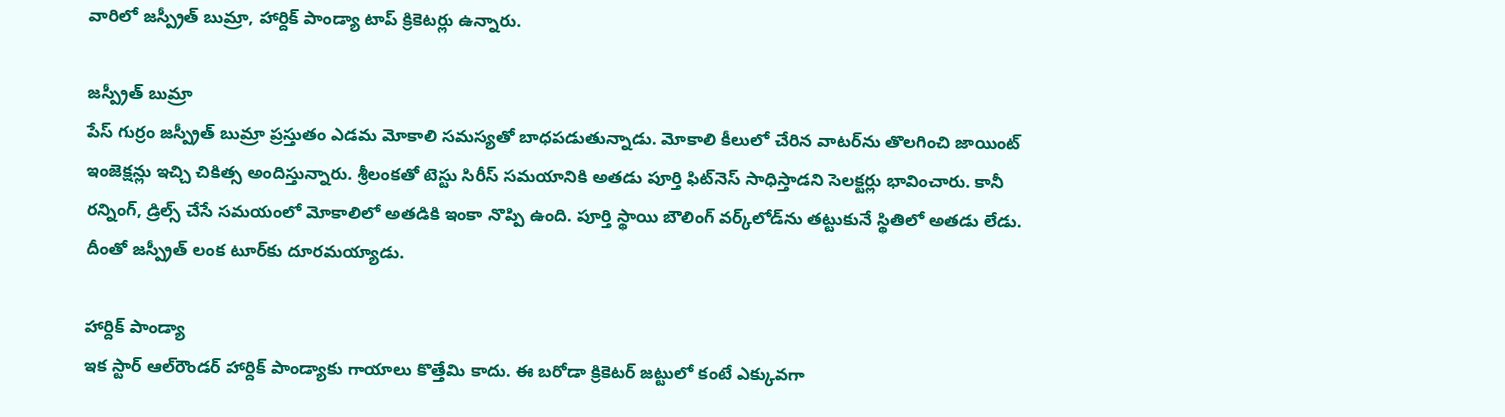వారిలో జస్ప్రీత్ బుమ్రా, హార్దిక్ పాండ్యా టాప్ క్రికెటర్లు ఉన్నారు.

జస్ప్రీత్ బుమ్రా
పేస్ గుర్రం జస్ప్రీత్ బుమ్రా ప్రస్తుతం ఎడమ మోకాలి సమస్యతో బాధపడుతున్నాడు. మోకాలి కీలులో చేరిన వాటర్‌ను తొలగించి జాయింట్ ఇంజెక్షన్లు ఇచ్చి చికిత్స అందిస్తున్నారు. శ్రీలంకతో టెస్టు సిరీస్ సమయానికి అతడు పూర్తి ఫిట్‌నెస్ సాధిస్తాడని సెలక్టర్లు భావించారు. కానీ రన్నింగ్, డ్రిల్స్ చేసే సమయంలో మోకాలిలో అతడికి ఇంకా నొప్పి ఉంది. పూర్తి స్థాయి బౌలింగ్ వర్క్‌లోడ్‌ను తట్టుకునే స్థితిలో అతడు లేడు. దీంతో జస్ప్రీత్ లంక టూర్‌కు దూరమయ్యాడు.

హార్దిక్ పాండ్యా
ఇక స్టార్ ఆల్‌రౌండర్ హార్దిక్ పాండ్యాకు గాయాలు కొత్తేమి కాదు. ఈ బరోడా క్రికెటర్ జట్టులో కంటే ఎక్కువగా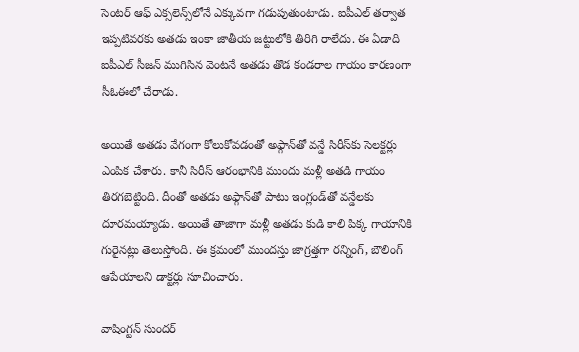సెంటర్ ఆఫ్ ఎక్సలెన్స్‌లోనే ఎక్కువగా గడుపుతుంటాడు. ఐపీఎల్ తర్వాత ఇప్పటివరకు అతడు ఇంకా జాతీయ జట్టులోకి తిరిగి రాలేదు. ఈ ఏడాది ఐపీఎల్ సీజన్ ముగిసిన వెంటనే అతడు తొడ కండరాల గాయం కారణంగా సీఓఈలో చేరాడు.

అయితే అతడు వేగంగా కోలుకోవడంతో అఫ్గాన్‌తో వన్డే సిరీస్‌కు సెలక్టర్లు ఎంపిక చేశారు. కానీ సిరీస్ ఆరంభానికి ముందు మళ్లీ అతడి గాయం తిరగబెట్టింది. దీంతో అతడు అఫ్గాన్‌తో పాటు ఇంగ్లండ్‌తో వన్డేలకు దూరమయ్యాడు. అయితే తాజాగా మళ్లీ అతడు కుడి కాలి పిక్క గాయానికి గురైనట్లు తెలుస్తోంది. ఈ క్రమంలో ముందస్తు జాగ్రత్తగా రన్నింగ్, బౌలింగ్ ఆపేయాలని డాక్టర్లు సూచించారు.

వాషింగ్టన్ సుందర్‌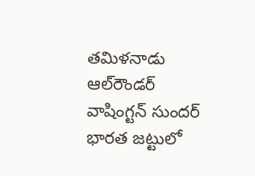తమిళనాడు ఆల్‌రౌండర్ వాషింగ్టన్ సుందర్ భారత జట్టులో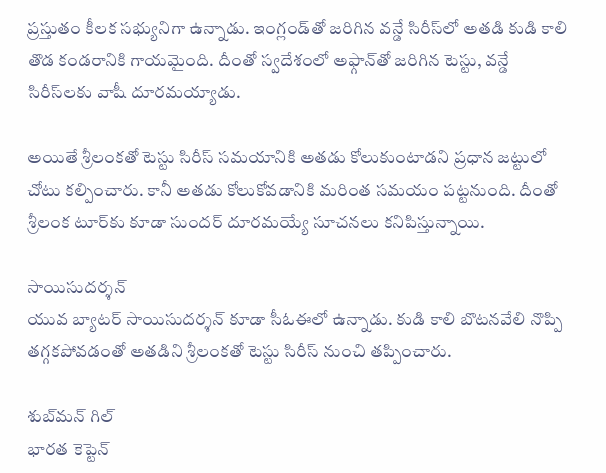ప్రస్తుతం కీలక సభ్యునిగా ఉన్నాడు. ఇంగ్లండ్‌తో జరిగిన వన్డే సిరీస్‌లో అతడి కుడి కాలి తొడ కండరానికి గాయమైంది. దీంతో స్వదేశంలో అఫ్గాన్‌తో జరిగిన టెస్టు, వన్డే సిరీస్‌లకు వాషీ దూరమయ్యాడు.

అయితే శ్రీలంకతో టెస్టు సిరీస్ సమయానికి అతడు కోలుకుంటాడని ప్రధాన జట్టులో చోటు కల్పించారు. కానీ అతడు కోలుకోవడానికి మరింత సమయం పట్టనుంది. దీంతో శ్రీలంక టూర్‌కు కూడా సుందర్ దూరమయ్యే సూచనలు కనిపిస్తున్నాయి.

సాయిసుదర్శన్
యువ బ్యాటర్ సాయిసుదర్శన్ కూడా సీఓఈలో ఉన్నాడు. కుడి కాలి బొటనవేలి నొప్పి తగ్గకపోవడంతో అతడిని శ్రీలంకతో టెస్టు సిరీస్ నుంచి తప్పించారు.

శుబ్‌మన్ గిల్‌
భారత కెప్టెన్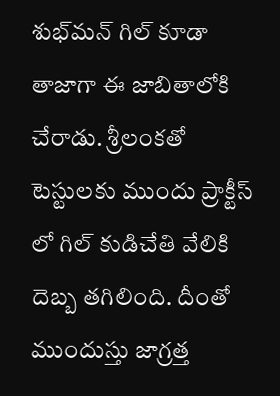శుభ్‌మన్ గిల్ కూడా తాజాగా ఈ జాబితాలోకి చేరాడు. శ్రీలంకతో టెస్టులకు ముందు ప్రాక్టీస్ లో గిల్ కుడిచేతి వేలికి దెబ్బ తగిలింది. దీంతో ముందుస్తు జాగ్రత్త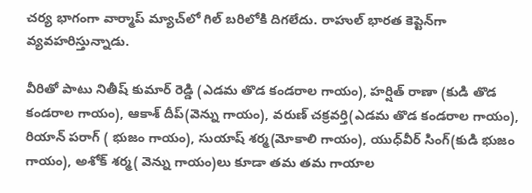చర్య భాగంగా వార్మాప్ మ్యాచ్‌లో గిల్ బరిలోకి దిగలేదు. రాహుల్ భారత కెప్టెన్‌గా వ్యవహరిస్తున్నాడు.

వీరితో పాటు నితీష్ కుమార్ రెడ్డి (ఎడమ తొడ కండరాల గాయం), హర్షిత్ రాణా (కుడి తొడ కండరాల గాయం), ఆకాశ్ దీప్‌(వెన్ను గాయం), వరుణ్ చక్రవర్తి(ఎడమ తొడ కండరాల గాయం), రియాన్ పరాగ్ ( భుజం గాయం), సుయాష్ శర్మ(మోకాలి గాయం), యుధ్‌వీర్ సింగ్(కుడి భుజం గాయం), అశోక్ శర్మ( వెన్ను గాయం)లు కూడా తమ తమ గాయాల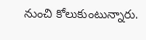నుంచి కోలుకుంటున్నారు.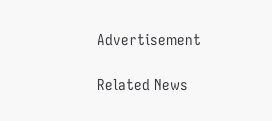Advertisement

Related News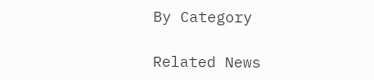By Category

Related News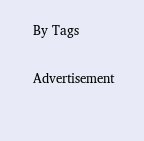By Tags

Advertisement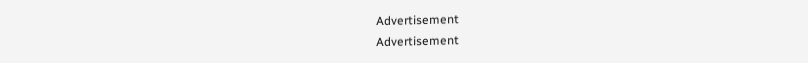Advertisement
Advertisement